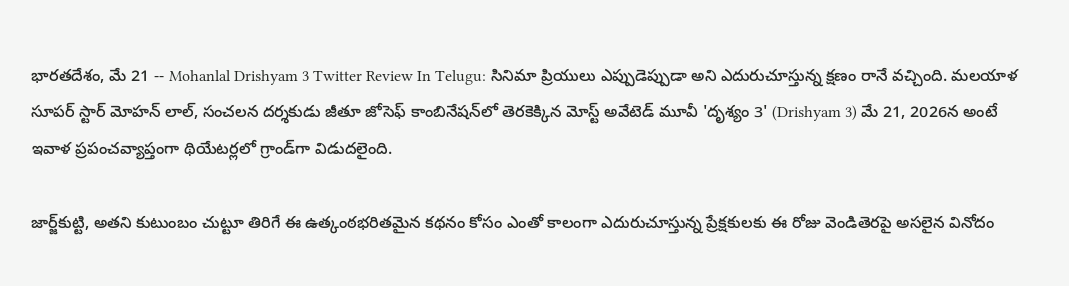భారతదేశం, మే 21 -- Mohanlal Drishyam 3 Twitter Review In Telugu: సినిమా ప్రియులు ఎప్పుడెప్పుడా అని ఎదురుచూస్తున్న క్షణం రానే వచ్చింది. మలయాళ సూపర్ స్టార్ మోహన్ లాల్, సంచలన దర్శకుడు జీతూ జోసెఫ్ కాంబినేషన్‌లో తెరకెక్కిన మోస్ట్ అవేటెడ్ మూవీ 'దృశ్యం 3' (Drishyam 3) మే 21, 2026న అంటే ఇవాళ ప్రపంచవ్యాప్తంగా థియేటర్లలో గ్రాండ్‌గా విడుదలైంది.

జార్జ్‌కుట్టి, అతని కుటుంబం చుట్టూ తిరిగే ఈ ఉత్కంఠభరితమైన కథనం కోసం ఎంతో కాలంగా ఎదురుచూస్తున్న ప్రేక్షకులకు ఈ రోజు వెండితెరపై అసలైన వినోదం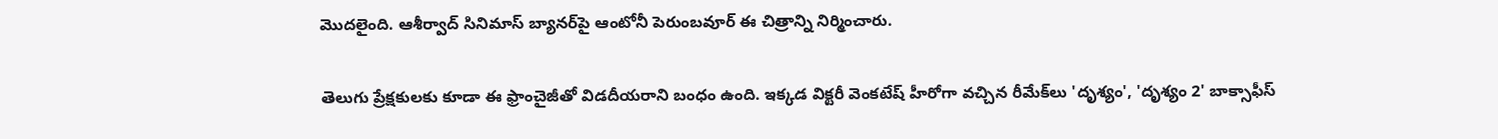మొదలైంది. ఆశీర్వాద్ సినిమాస్ బ్యానర్‌పై ఆంటోనీ పెరుంబవూర్ ఈ చిత్రాన్ని నిర్మించారు.

తెలుగు ప్రేక్షకులకు కూడా ఈ ఫ్రాంచైజీతో విడదీయరాని బంధం ఉంది. ఇక్కడ విక్టరీ వెంకటేష్ హీరోగా వచ్చిన రీమేక్‌లు 'దృశ్యం', 'దృశ్యం 2' బాక్సాఫీస్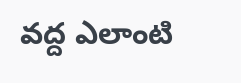వద్ద ఎలాంటి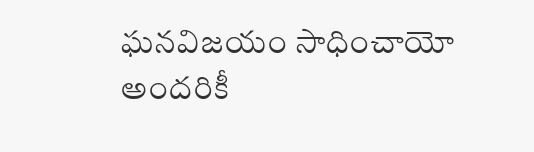ఘనవిజయం సాధించాయో అందరికీ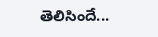తెలిసిందే...